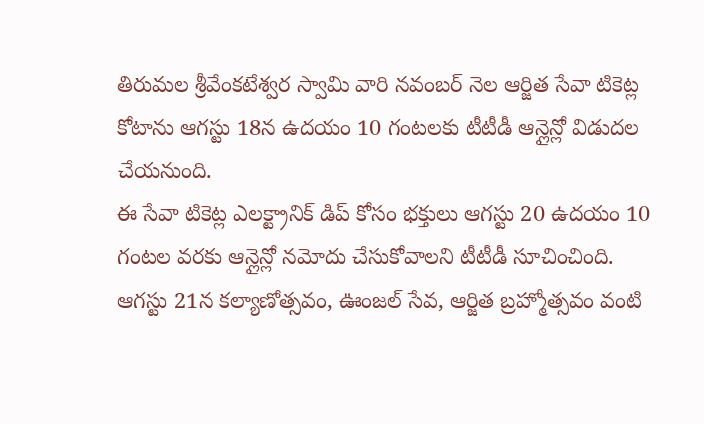తిరుమల శ్రీవేంకటేశ్వర స్వామి వారి నవంబర్ నెల ఆర్జిత సేవా టికెట్ల కోటాను ఆగస్టు 18న ఉదయం 10 గంటలకు టీటీడీ ఆన్లైన్లో విడుదల చేయనుంది.
ఈ సేవా టికెట్ల ఎలక్ట్రానిక్ డిప్ కోసం భక్తులు ఆగస్టు 20 ఉదయం 10 గంటల వరకు ఆన్లైన్లో నమోదు చేసుకోవాలని టీటీడీ సూచించింది.
ఆగస్టు 21న కల్యాణోత్సవం, ఊంజల్ సేవ, ఆర్జిత బ్రహ్మోత్సవం వంటి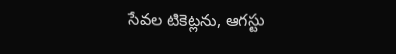సేవల టికెట్లను, ఆగస్టు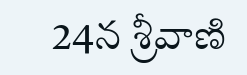24న శ్రీవాణి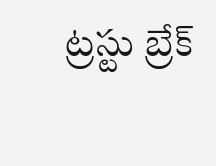ట్రస్టు బ్రేక్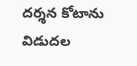దర్శన కోటాను విడుదల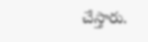చేస్తారు.